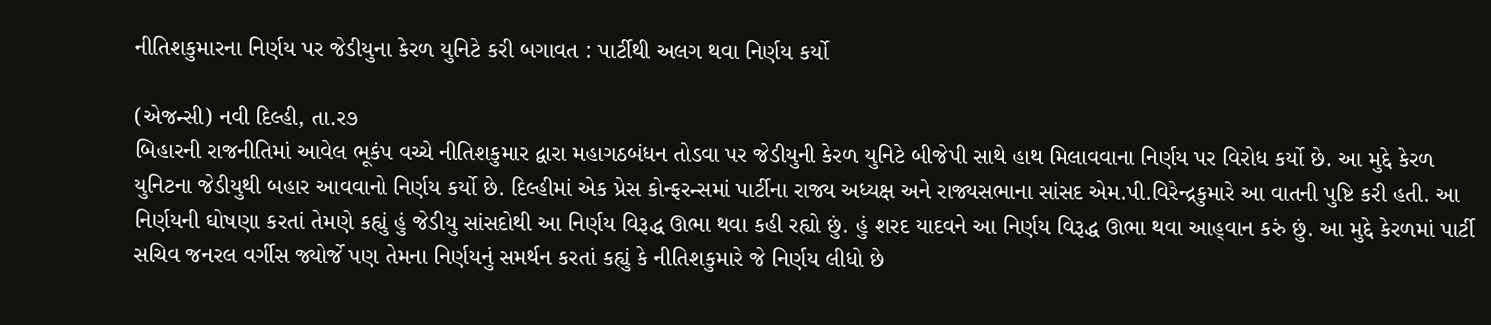નીતિશકુમારના નિર્ણય પર જેડીયુના કેરળ યુનિટે કરી બગાવત : પાર્ટીથી અલગ થવા નિર્ણય કર્યો

(એજન્સી) નવી દિલ્હી, તા.ર૭
બિહારની રાજનીતિમાં આવેલ ભૂકંપ વચ્ચે નીતિશકુમાર દ્વારા મહાગઠબંધન તોડવા પર જેડીયુની કેરળ યુનિટે બીજેપી સાથે હાથ મિલાવવાના નિર્ણય પર વિરોધ કર્યો છે. આ મુદ્દે કેરળ યુનિટના જેડીયુથી બહાર આવવાનો નિર્ણય કર્યો છે. દિલ્હીમાં એક પ્રેસ કોન્ફરન્સમાં પાર્ટીના રાજ્ય અધ્યક્ષ અને રાજ્યસભાના સાંસદ એમ.પી.વિરેન્દ્રકુમારે આ વાતની પુષ્ટિ કરી હતી. આ નિર્ણયની ઘોષણા કરતાં તેમણે કહ્યું હું જેડીયુ સાંસદોથી આ નિર્ણય વિરૂદ્ધ ઊભા થવા કહી રહ્યો છું. હું શરદ યાદવને આ નિર્ણય વિરૂદ્ધ ઊભા થવા આહ્‌વાન કરું છું. આ મુદ્દે કેરળમાં પાર્ટી સચિવ જનરલ વર્ગીસ જ્યોર્જે પણ તેમના નિર્ણયનું સમર્થન કરતાં કહ્યું કે નીતિશકુમારે જે નિર્ણય લીધો છે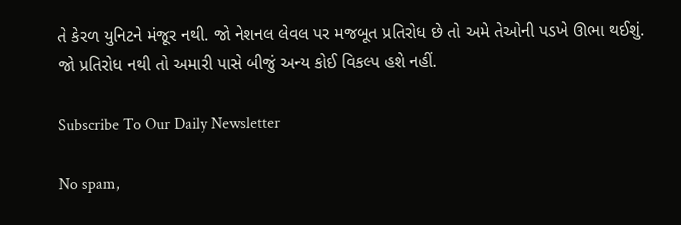તે કેરળ યુનિટને મંજૂર નથી. જો નેશનલ લેવલ પર મજબૂત પ્રતિરોધ છે તો અમે તેઓની પડખે ઊભા થઈશું. જો પ્રતિરોધ નથી તો અમારી પાસે બીજું અન્ય કોઈ વિકલ્પ હશે નહીં.

Subscribe To Our Daily Newsletter

No spam,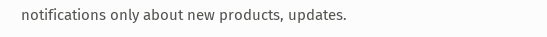notifications only about new products, updates.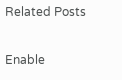Related Posts

Enable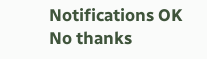Notifications OK No thanks